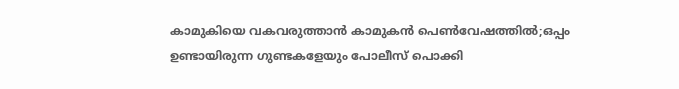കാമുകിയെ വകവരുത്താന്‍ കാമുകന്‍ പെണ്‍വേഷത്തില്‍;ഒപ്പം ഉണ്ടായിരുന്ന ഗുണ്ടകളേയും പോലീസ് പൊക്കി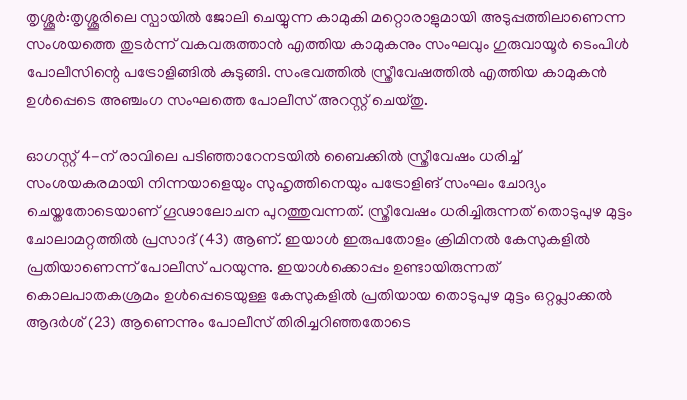തൃശ്ശൂര്‍:തൃശ്ശൂരിലെ സ്പായിൽ ജോലി ചെയ്യുന്ന കാമുകി മറ്റൊരാളുമായി അടുപ്പത്തിലാണെന്ന സംശയത്തെ തുടർന്ന് വകവരുത്താൻ എത്തിയ കാമുകനും സംഘവും ഗുരുവായൂർ ടെംപിൾ പോലീസിന്റെ പട്രോളിങ്ങിൽ കുടുങ്ങി. സംഭവത്തിൽ സ്ത്രീവേഷത്തിൽ എത്തിയ കാമുകൻ ഉൾപ്പെടെ അഞ്ചംഗ സംഘത്തെ പോലീസ് അറസ്റ്റ് ചെയ്തു.

ഓഗസ്റ്റ് 4-ന് രാവിലെ പടിഞ്ഞാറേനടയിൽ ബൈക്കിൽ സ്ത്രീവേഷം ധരിച്ച് സംശയകരമായി നിന്നയാളെയും സുഹൃത്തിനെയും പട്രോളിങ് സംഘം ചോദ്യം ചെയ്തതോടെയാണ് ഗൂഢാലോചന പുറത്തുവന്നത്. സ്ത്രീവേഷം ധരിച്ചിരുന്നത് തൊടുപുഴ മുട്ടം ചോലാമറ്റത്തിൽ പ്രസാദ് (43) ആണ്. ഇയാൾ ഇരുപതോളം ക്രിമിനൽ കേസുകളിൽ പ്രതിയാണെന്ന് പോലീസ് പറയുന്നു. ഇയാൾക്കൊപ്പം ഉണ്ടായിരുന്നത് കൊലപാതകശ്രമം ഉൾപ്പെടെയുള്ള കേസുകളിൽ പ്രതിയായ തൊടുപുഴ മുട്ടം ഒറ്റപ്ലാക്കൽ ആദർശ് (23) ആണെന്നും പോലീസ് തിരിച്ചറിഞ്ഞതോടെ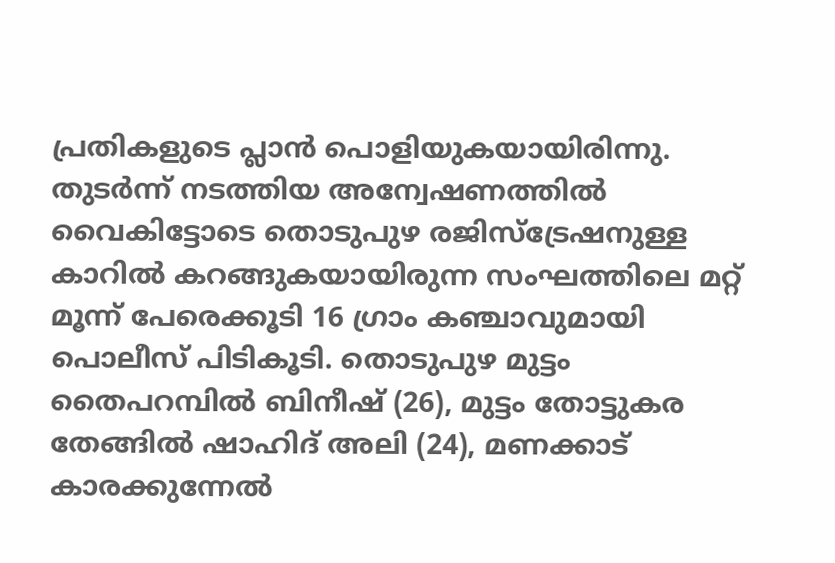പ്രതികളുടെ പ്ലാൻ പൊളിയുകയായിരിന്നു.
തുടർന്ന് നടത്തിയ അന്വേഷണത്തിൽ വൈകിട്ടോടെ തൊടുപുഴ രജിസ്ട്രേഷനുള്ള കാറിൽ കറങ്ങുകയായിരുന്ന സംഘത്തിലെ മറ്റ് മൂന്ന് പേരെക്കൂടി 16 ഗ്രാം കഞ്ചാവുമായി പൊലീസ് പിടികൂടി. തൊടുപുഴ മുട്ടം തൈപറമ്പിൽ ബിനീഷ് (26), മുട്ടം തോട്ടുകര തേങ്ങിൽ ഷാഹിദ് അലി (24), മണക്കാട് കാരക്കുന്നേൽ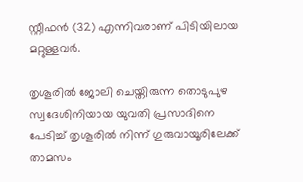സ്റ്റീഫൻ (32) എന്നിവരാണ് പിടിയിലായ മറ്റുള്ളവർ.

തൃശൂരിൽ ജോലി ചെയ്തിരുന്ന തൊടുപുഴ സ്വദേശിനിയായ യുവതി പ്രസാദിനെ പേടിച്ച് തൃശൂരിൽ നിന്ന് ഗുരുവായൂരിലേക്ക് താമസം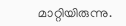മാറ്റിയിരുന്നു.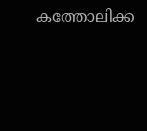കത്തോലിക്ക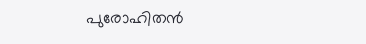പുരോഹിതന്‍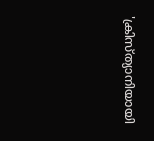'ക്രിസ്ത്യാനിയായി